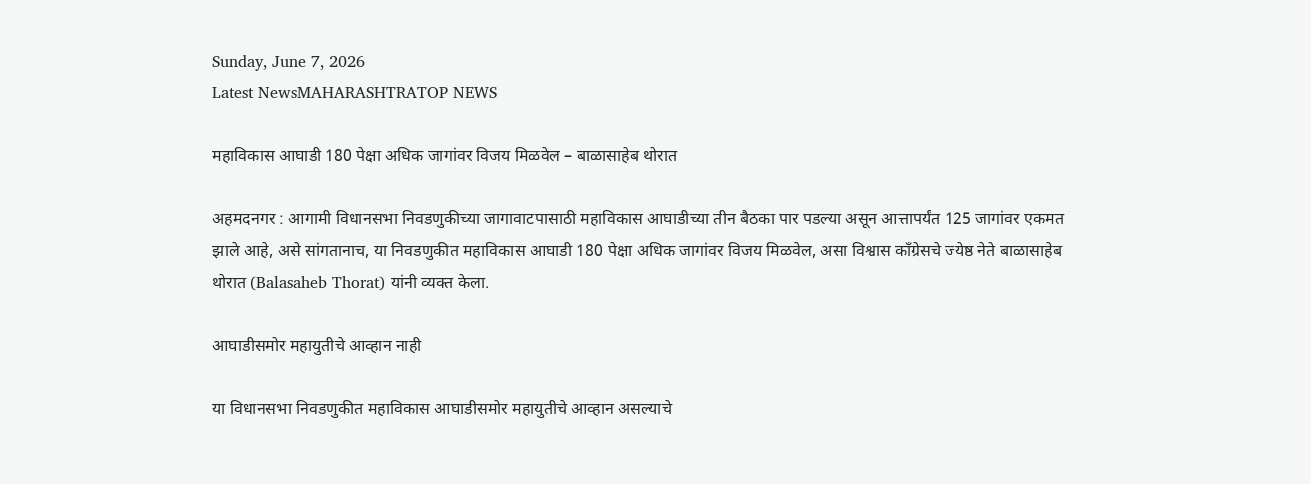Sunday, June 7, 2026
Latest NewsMAHARASHTRATOP NEWS

महाविकास आघाडी 180 पेक्षा अधिक जागांवर विजय मिळवेल – बाळासाहेब थोरात

अहमदनगर : आगामी विधानसभा निवडणुकीच्या जागावाटपासाठी महाविकास आघाडीच्या तीन बैठका पार पडल्या असून आत्तापर्यंत 125 जागांवर एकमत झाले आहे, असे सांगतानाच, या निवडणुकीत महाविकास आघाडी 180 पेक्षा अधिक जागांवर विजय मिळवेल, असा विश्वास काँग्रेसचे ज्येष्ठ नेते बाळासाहेब थोरात (Balasaheb Thorat) यांनी व्यक्त केला.

आघाडीसमोर महायुतीचे आव्हान नाही

या विधानसभा निवडणुकीत महाविकास आघाडीसमोर महायुतीचे आव्हान असल्याचे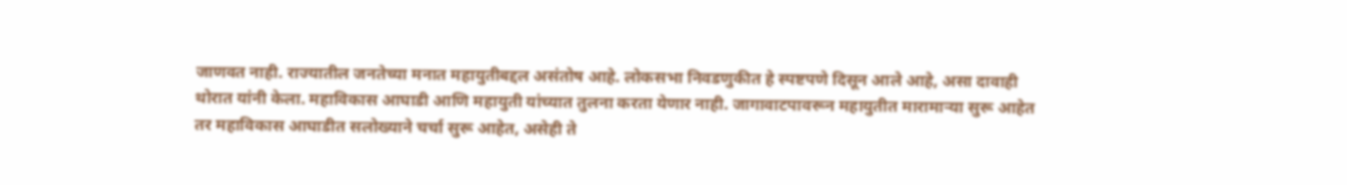जाणवत नाही. राज्यातील जनतेच्या मनात महायुतीबद्दल असंतोष आहे. लोकसभा निवडणुकीत हे स्पष्टपणे दिसून आले आहे, असा दावाही थोरात यांनी केला. महाविकास आघाडी आणि महायुती यांच्यात तुलना करता येणार नाही. जागावाटपावरून महायुतीत मारामाऱ्या सुरू आहेत तर महाविकास आघाडीत सलोख्याने चर्चा सुरू आहेत, असेही ते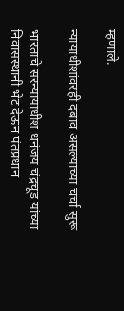म्हणाले.

न्यायाधीशांवरही दबाव असल्याच्या चर्चा सुरू

भारताचे सरन्यायाधीश धनंजय चंद्रचूड यांच्या निवासस्थानी भेट देऊन पंतप्रधान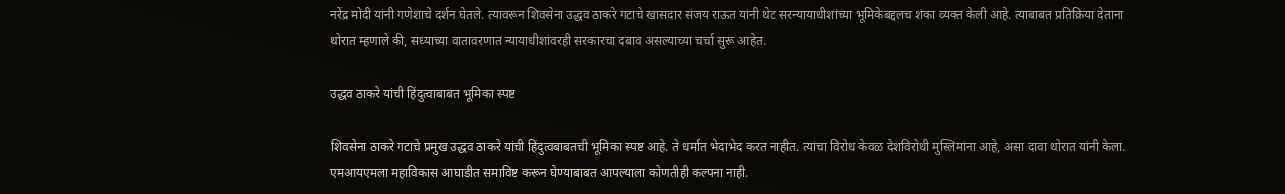नरेंद्र मोदी यांनी गणेशाचे दर्शन घेतले. त्यावरून शिवसेना उद्धव ठाकरे गटाचे खासदार संजय राऊत यांनी थेट सरन्यायाधीशांच्या भूमिकेबद्दलच शंका व्यक्त केली आहे. त्याबाबत प्रतिक्रिया देताना थोरात म्हणाले की, सध्याच्या वातावरणात न्यायाधीशांवरही सरकारचा दबाव असल्याच्या चर्चा सुरू आहेत.

उद्धव ठाकरे यांची हिंदुत्वाबाबत भूमिका स्पष्ट

शिवसेना ठाकरे गटाचे प्रमुख उद्धव ठाकरे यांची हिंदुत्वबाबतची भूमिका स्पष्ट आहे. ते धर्मात भेदाभेद करत नाहीत. त्यांचा विरोध केवळ देशविरोधी मुस्लिमांना आहे, असा दावा थोरात यांनी केला. एमआयएमला महाविकास आघाडीत समाविष्ट करून घेण्याबाबत आपल्याला कोणतीही कल्पना नाही.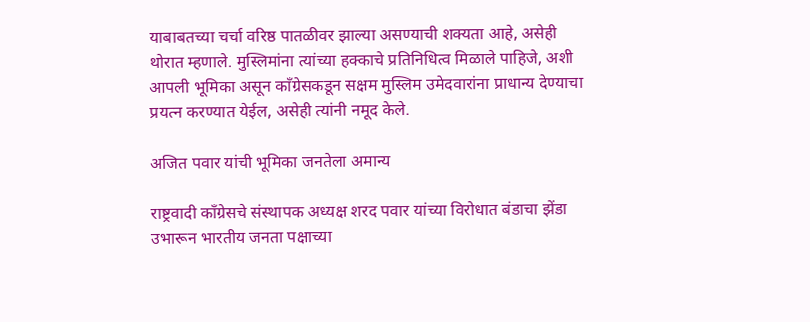याबाबतच्या चर्चा वरिष्ठ पातळीवर झाल्या असण्याची शक्यता आहे, असेही थोरात म्हणाले. मुस्लिमांना त्यांच्या हक्काचे प्रतिनिधित्व मिळाले पाहिजे, अशी आपली भूमिका असून काँग्रेसकडून सक्षम मुस्लिम उमेदवारांना प्राधान्य देण्याचा प्रयत्न करण्यात येईल, असेही त्यांनी नमूद केले.

अजित पवार यांची भूमिका जनतेला अमान्य

राष्ट्रवादी काँग्रेसचे संस्थापक अध्यक्ष शरद पवार यांच्या विरोधात बंडाचा झेंडा उभारून भारतीय जनता पक्षाच्या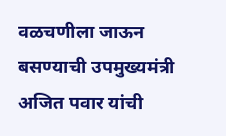वळचणीला जाऊन बसण्याची उपमुख्यमंत्री अजित पवार यांची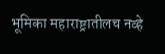भूमिका महाराष्ट्रातीलच नव्हे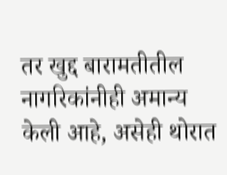तर खुद्द बारामतीतील नागरिकांनीही अमान्य केली आहे, असेही थोरात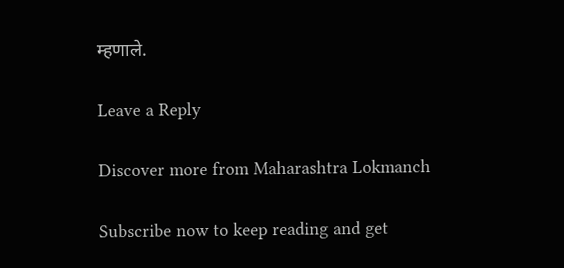म्हणाले.

Leave a Reply

Discover more from Maharashtra Lokmanch

Subscribe now to keep reading and get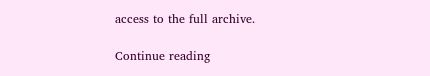access to the full archive.

Continue reading